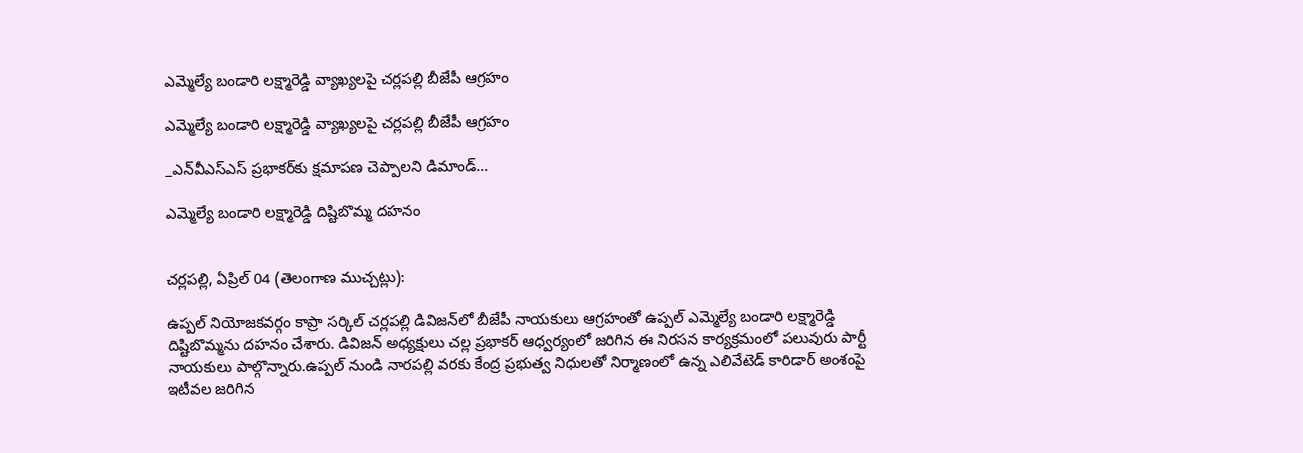ఎమ్మెల్యే బండారి లక్ష్మారెడ్డి వ్యాఖ్యలపై చర్లపల్లి బీజేపీ ఆగ్రహం

ఎమ్మెల్యే బండారి లక్ష్మారెడ్డి వ్యాఖ్యలపై చర్లపల్లి బీజేపీ ఆగ్రహం

_ఎన్‌వీఎస్‌ఎస్ ప్రభాకర్‌కు క్షమాపణ చెప్పాలని డిమాండ్…

ఎమ్మెల్యే బండారి లక్ష్మారెడ్డి దిష్టిబొమ్మ దహనం


చర్లపల్లి, ఏప్రిల్ 04 (తెలంగాణ ముచ్చట్లు):

ఉప్పల్ నియోజకవర్గం కాప్రా సర్కిల్ చర్లపల్లి డివిజన్‌లో బీజేపీ నాయకులు ఆగ్రహంతో ఉప్పల్ ఎమ్మెల్యే బండారి లక్ష్మారెడ్డి దిష్టిబొమ్మను దహనం చేశారు. డివిజన్ అధ్యక్షులు చల్ల ప్రభాకర్ ఆధ్వర్యంలో జరిగిన ఈ నిరసన కార్యక్రమంలో పలువురు పార్టీ నాయకులు పాల్గొన్నారు.ఉప్పల్ నుండి నారపల్లి వరకు కేంద్ర ప్రభుత్వ నిధులతో నిర్మాణంలో ఉన్న ఎలివేటెడ్ కారిడార్ అంశంపై ఇటీవల జరిగిన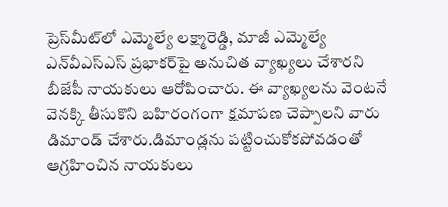ప్రెస్‌మీట్‌లో ఎమ్మెల్యే లక్ష్మారెడ్డి, మాజీ ఎమ్మెల్యే ఎన్‌వీఎస్‌ఎస్ ప్రభాకర్‌పై అనుచిత వ్యాఖ్యలు చేశారని బీజేపీ నాయకులు ఆరోపించారు. ఈ వ్యాఖ్యలను వెంటనే వెనక్కి తీసుకొని బహిరంగంగా క్షమాపణ చెప్పాలని వారు డిమాండ్ చేశారు.డిమాండ్లను పట్టించుకోకపోవడంతో ఆగ్రహించిన నాయకులు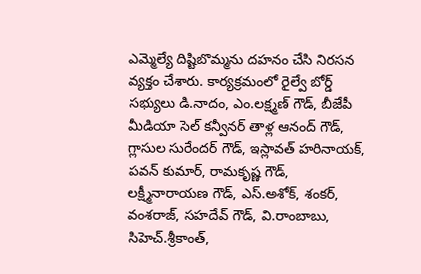ఎమ్మెల్యే దిష్టిబొమ్మను దహనం చేసి నిరసన వ్యక్తం చేశారు. కార్యక్రమంలో రైల్వే బోర్డ్ సభ్యులు డి.నాదం, ఎం.లక్ష్మణ్ గౌడ్, బీజేపీ మీడియా సెల్ కన్వీనర్ తాళ్ల ఆనంద్ గౌడ్, గ్లాసుల సురేందర్ గౌడ్, ఇస్లావత్ హరినాయక్, పవన్ కుమార్, రామకృష్ణ గౌడ్, లక్ష్మీనారాయణ గౌడ్, ఎస్.అశోక్, శంకర్, వంశరాజ్, సహదేవ్ గౌడ్, వి.రాంబాబు, సిహెచ్.శ్రీకాంత్,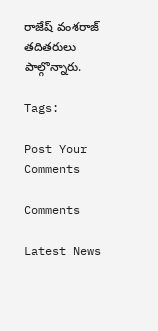రాజేష్ వంశరాజ్ తదితరులు పాల్గొన్నారు.

Tags:

Post Your Comments

Comments

Latest News